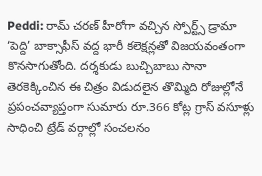Peddi: రామ్ చరణ్ హీరోగా వచ్చిన స్పోర్ట్స్ డ్రామా ‘పెద్ది’ బాక్సాఫీస్ వద్ద భారీ కలెక్షన్లతో విజయవంతంగా కొనసాగుతోంది. దర్శకుడు బుచ్చిబాబు సానా తెరకెక్కించిన ఈ చిత్రం విడుదలైన తొమ్మిది రోజుల్లోనే ప్రపంచవ్యాప్తంగా సుమారు రూ.366 కోట్ల గ్రాస్ వసూళ్లు సాధించి ట్రేడ్ వర్గాల్లో సంచలనం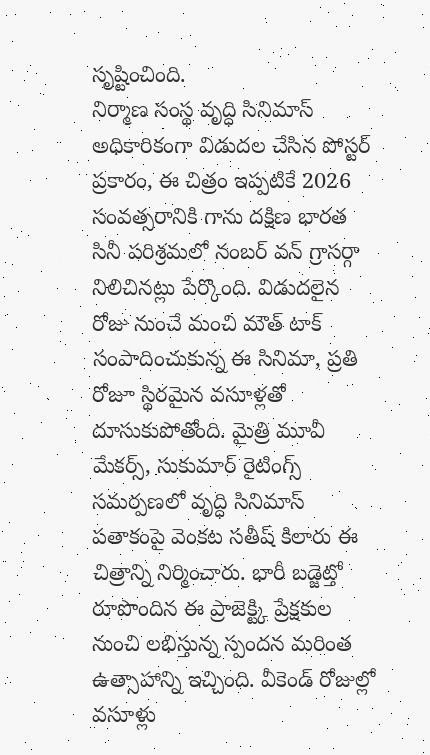సృష్టించింది.
నిర్మాణ సంస్థ వృద్ధి సినిమాస్ అధికారికంగా విడుదల చేసిన పోస్టర్ ప్రకారం, ఈ చిత్రం ఇప్పటికే 2026 సంవత్సరానికి గాను దక్షిణ భారత సినీ పరిశ్రమలో నంబర్ వన్ గ్రాసర్గా నిలిచినట్లు పేర్కొంది. విడుదలైన రోజు నుంచే మంచి మౌత్ టాక్ సంపాదించుకున్న ఈ సినిమా, ప్రతి రోజూ స్థిరమైన వసూళ్లతో దూసుకుపోతోంది. మైత్రి మూవీ మేకర్స్, సుకుమార్ రైటింగ్స్ సమర్పణలో వృద్ధి సినిమాస్ పతాకంపై వెంకట సతీష్ కిలారు ఈ చిత్రాన్ని నిర్మించారు. భారీ బడ్జెట్తో రూపొందిన ఈ ప్రాజెక్ట్కి ప్రేక్షకుల నుంచి లభిస్తున్న స్పందన మరింత ఉత్సాహాన్ని ఇచ్చింది. వీకెండ్ రోజుల్లో వసూళ్లు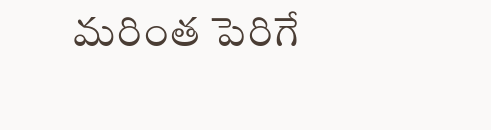మరింత పెరిగే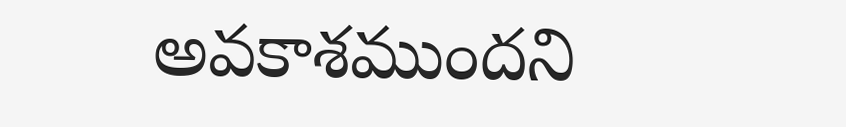అవకాశముందని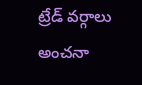ట్రేడ్ వర్గాలు అంచనా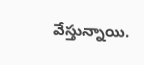వేస్తున్నాయి.